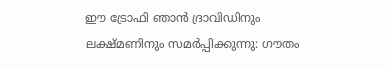ഈ ട്രോഫി ഞാൻ ദ്രാവിഡിനും ലക്ഷ്മണിനും സമർപ്പിക്കുന്നു: ഗൗതം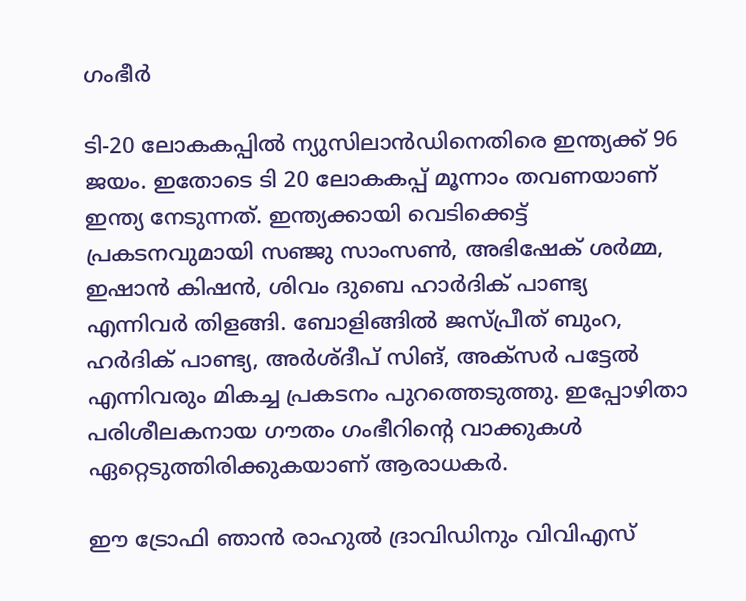ഗംഭീർ

ടി-20 ലോകകപ്പിൽ ന്യുസിലാൻഡിനെതിരെ ഇന്ത്യക്ക് 96 ജയം. ഇതോടെ ടി 20 ലോകകപ്പ് മൂന്നാം തവണയാണ് ഇന്ത്യ നേടുന്നത്. ഇന്ത്യക്കായി വെടിക്കെട്ട് പ്രകടനവുമായി സഞ്ജു സാംസൺ, അഭിഷേക് ശർമ്മ, ഇഷാൻ കിഷൻ, ശിവം ദുബെ ഹാർദിക് പാണ്ട്യ എന്നിവർ തിളങ്ങി. ബോളിങ്ങിൽ ജസ്പ്രീത് ബുംറ, ഹർദിക് പാണ്ട്യ, അർശ്ദീപ് സിങ്, അക്‌സർ പട്ടേൽ എന്നിവരും മികച്ച പ്രകടനം പുറത്തെടുത്തു. ഇപ്പോഴിതാ പരിശീലകനായ ഗൗതം ഗംഭീറിന്റെ വാക്കുകൾ ഏറ്റെടുത്തിരിക്കുകയാണ് ആരാധകർ.

ഈ ട്രോഫി ഞാൻ രാഹുൽ ദ്രാവിഡിനും വിവിഎസ്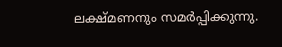ലക്ഷ്മണനും സമർപ്പിക്കുന്നു.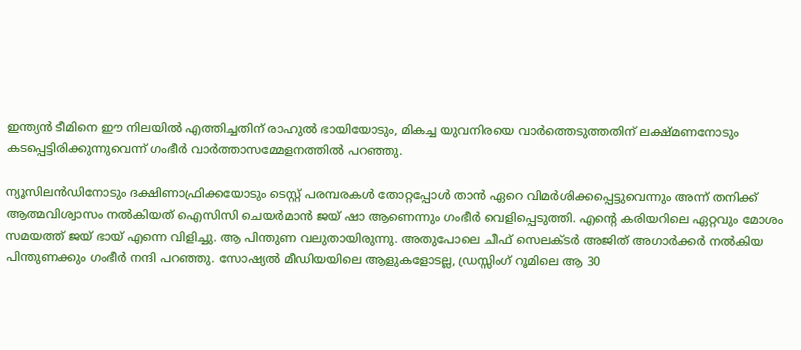ഇന്ത്യൻ ടീമിനെ ഈ നിലയിൽ എത്തിച്ചതിന് രാഹുൽ ഭായിയോടും, മികച്ച യുവനിരയെ വാർത്തെടുത്തതിന് ലക്ഷ്മണനോടും കടപ്പെട്ടിരിക്കുന്നുവെന്ന് ഗംഭീര്‍ വാര്‍ത്താസമ്മേളനത്തില്‍ പറഞ്ഞു.

ന്യൂസിലൻഡിനോടും ദക്ഷിണാഫ്രിക്കയോടും ടെസ്റ്റ് പരമ്പരകൾ തോറ്റപ്പോൾ താൻ ഏറെ വിമർശിക്കപ്പെട്ടുവെന്നും അന്ന് തനിക്ക് ആത്മവിശ്വാസം നൽകിയത് ഐസിസി ചെയർമാൻ ജയ് ഷാ ആണെന്നും ഗംഭീർ വെളിപ്പെടുത്തി. എന്‍റെ കരിയറിലെ ഏറ്റവും മോശം സമയത്ത് ജയ് ഭായ് എന്നെ വിളിച്ചു. ആ പിന്തുണ വലുതായിരുന്നു. അതുപോലെ ചീഫ് സെലക്ടര്‍ അജിത് അഗാര്‍ക്കര്‍ നല്‍കിയ പിന്തുണക്കും ഗംഭീര്‍ നന്ദി പറഞ്ഞു. സോഷ്യൽ മീഡിയയിലെ ആളുകളോടല്ല, ഡ്രസ്സിംഗ് റൂമിലെ ആ 30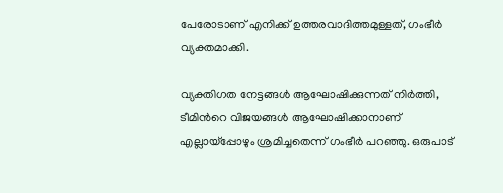പേരോടാണ് എനിക്ക് ഉത്തരവാദിത്തമുള്ളത്, ഗംഭീര്‍ വ്യക്തമാക്കി.

വ്യക്തിഗത നേട്ടങ്ങൾ ആഘോഷിക്കുന്നത് നിർത്തി, ടീമിന്‍റെ വിജയങ്ങൾ ആഘോഷിക്കാനാണ് എല്ലായ്പ്പോഴും ശ്രമിച്ചതെന്ന് ഗംഭീര്‍ പറഞ്ഞു. ഒരുപാട്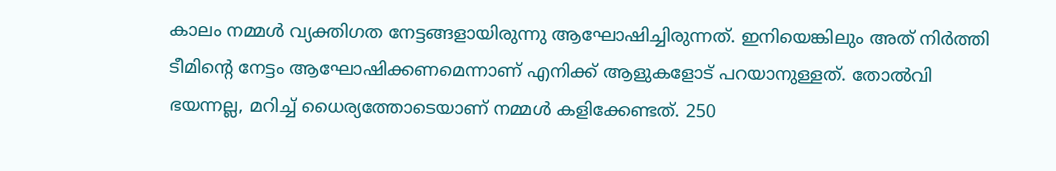കാലം നമ്മള്‍ വ്യക്തിഗത നേട്ടങ്ങളായിരുന്നു ആഘോഷിച്ചിരുന്നത്. ഇനിയെങ്കിലും അത് നിര്‍ത്തി ടീമിന്‍റെ നേട്ടം ആഘോഷിക്കണമെന്നാണ് എനിക്ക് ആളുകളോട് പറയാനുള്ളത്. തോൽവി ഭയന്നല്ല, മറിച്ച് ധൈര്യത്തോടെയാണ് നമ്മൾ കളിക്കേണ്ടത്. 250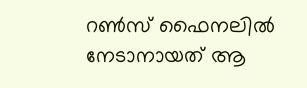റൺസ് ഫൈനലിൽ നേടാനായത് ആ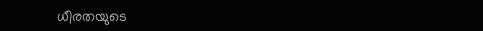ധീരതയുടെ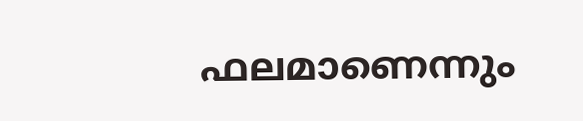ഫലമാണെന്നും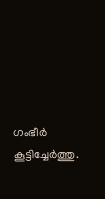ഗംഭീർ കൂട്ടിച്ചേർത്തു.